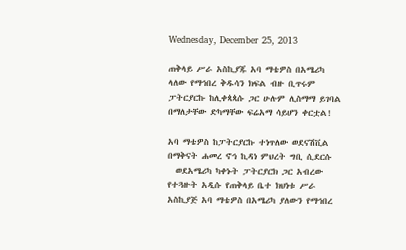Wednesday, December 25, 2013

ጠቅላይ ሥራ አስኪያጁ አባ ማቴዎስ በአሜሪካ ላለው የማኅበረ ቅዱሳን ክፍል ብዙ ቢጥሩም ፓትርያርኩ ከሊቀጳጳሱ ጋር ሁሉም ሊስማማ ይገባል በማለታቸው ድካማቸው ፍሬአማ ሳይሆን ቀርቷል!

አባ ማቴዎስ ከፓትርያርኩ ተነጥለው ወደናሽቪል በማቅናት ሐመረ ኖኅ ኪዳነ ምህረት ግቢ ሲደርሱ
  ወደአሜሪካ ካቀኑት ፓትርያርክ ጋር አብረው የተጓዙት አዲሱ የጠቅላይ ቤተ ክህነቱ ሥራ አስኪያጅ አባ ማቴዎስ በአሜሪካ ያለውን የማኅበረ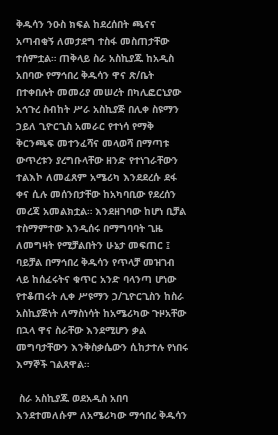ቅዱሳን ንዑስ ክፍል ከደረሰበት ጫናና አጣብቂኝ ለመታደግ ተስፋ መስጠታቸው ተሰምቷል። ጠቅላይ ስራ አስኪያጁ ከአዲስ አበባው የማኅበረ ቅዱሳን ዋና ጽ/ቤት በተቀበሉት መመሪያ መሠረት በካሊፎርኒያው አኅጉረ ስብከት ሥራ አስኪያጅ በሊቀ ስዩማን ኃይለ ጊዮርጊስ አመራር የተነሳ የማቅ ቅርንጫፍ መተንፈሻና መላወሻ በማጣቱ ውጥረቱን ያረግቡላቸው ዘንድ የተነገራቸውን ተልእኮ ለመፈጸም አሜሪካ እንደደረሱ ደፋ ቀና ሲሉ መሰንበታቸው ከአካባቢው የደረሰን መረጃ አመልክቷል። እንደዘገባው ከሆነ ቢቻል ተስማምተው እንዲሰሩ በማግባባት ጊዜ ለመግዛት የሚቻልበትን ሁኔታ መፍጠር ፤ ባይቻል በማኅበረ ቅዱሳን የጥላቻ መዝገብ ላይ ከሰፈሩትና ቁጥር አንድ ባላንጣ ሆነው የተቆጠሩት ሊቀ ሥዩማን ኃ/ጊዮርጊስን ከስራ አስኪያጅነት ለማስነሳት ከአሜሪካው ጉዞአቸው በኋላ ዋና ስራቸው እንደሚሆን ቃል መግባታቸውን እንቅስቃሴውን ሲከታተሉ የነበሩ እማኞች ገልጸዋል።

 ስራ አስኪያጁ ወደአዲስ አበባ እንደተመለሱም ለአሜሪካው ማኅበረ ቅዱሳን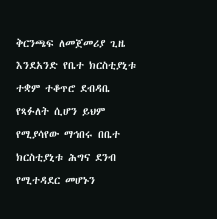ቅርንጫፍ ለመጀመሪያ ጊዜ እንደአንድ የቤተ ክርስቲያኒቱ ተቋም ተቆጥሮ ደብዳቤ የጻፉለት ሲሆን ይህም የሚያሳየው ማኅበሩ በቤተ ክርስቲያኒቱ ሕግና ደንብ የሚተዳደር መሆኑን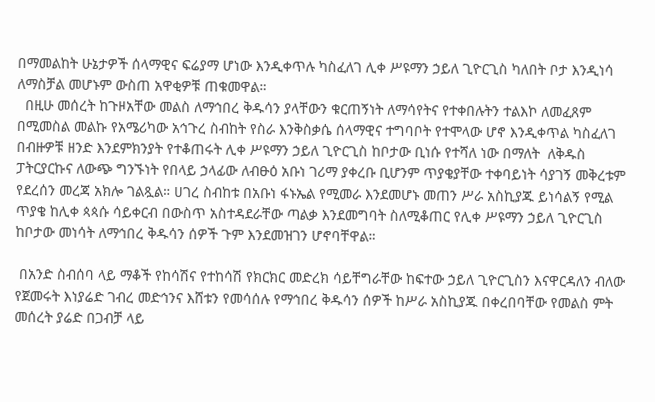በማመልከት ሁኔታዎች ሰላማዊና ፍሬያማ ሆነው እንዲቀጥሉ ካስፈለገ ሊቀ ሥዩማን ኃይለ ጊዮርጊስ ካለበት ቦታ እንዲነሳ ለማስቻል መሆኑም ውስጠ አዋቂዎቹ ጠቁመዋል።
  በዚሁ መሰረት ከጉዞአቸው መልስ ለማኅበረ ቅዱሳን ያላቸውን ቁርጠኝነት ለማሳየትና የተቀበሉትን ተልእኮ ለመፈጸም በሚመስል መልኩ የአሜሪካው አኅጉረ ስብከት የስራ እንቅስቃሴ ሰላማዊና ተግባቦት የተሞላው ሆኖ እንዲቀጥል ካስፈለገ በብዙዎቹ ዘንድ እንደምክንያት የተቆጠሩት ሊቀ ሥዩማን ኃይለ ጊዮርጊስ ከቦታው ቢነሱ የተሻለ ነው በማለት  ለቅዱስ ፓትርያርኩና ለውጭ ግንኙነት የበላይ ኃላፊው ለብፁዕ አቡነ ገሪማ ያቀረቡ ቢሆንም ጥያቄያቸው ተቀባይነት ሳያገኝ መቅረቱም የደረሰን መረጃ አክሎ ገልጿል። ሀገረ ስብከቱ በአቡነ ፋኑኤል የሚመራ እንደመሆኑ መጠን ሥራ አስኪያጁ ይነሳልኝ የሚል ጥያቄ ከሊቀ ጳጳሱ ሳይቀርብ በውስጥ አስተዳደራቸው ጣልቃ እንደመግባት ስለሚቆጠር የሊቀ ሥዩማን ኃይለ ጊዮርጊስ ከቦታው መነሳት ለማኅበረ ቅዱሳን ሰዎች ጉም እንደመዝገን ሆኖባቸዋል።

 በአንድ ስብሰባ ላይ ማቆች የከሳሽና የተከሳሽ የክርክር መድረክ ሳይቸግራቸው ከፍተው ኃይለ ጊዮርጊስን እናዋርዳለን ብለው የጀመሩት እነያሬድ ገብረ መድኅንና እሸቱን የመሳሰሉ የማኅበረ ቅዱሳን ሰዎች ከሥራ አስኪያጁ በቀረበባቸው የመልስ ምት መሰረት ያሬድ በጋብቻ ላይ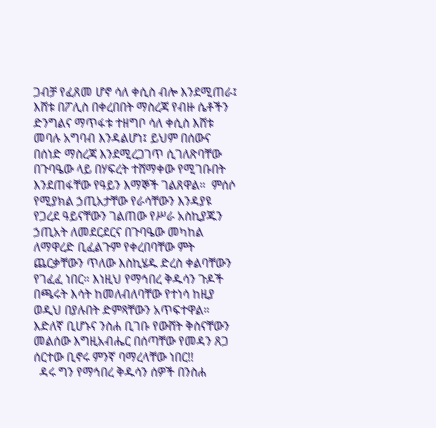ጋብቻ የፈጸመ ሆኖ ሳለ ቀሲስ ብሎ እንደሚጠራ፤ እሸቱ በፖሊስ በቀረበበት ማስረጃ የብዙ ሴቶችን ድንግልና ማጥፋቱ ተዘግቦ ሳለ ቀሲስ እሸቱ መባሉ አግባብ እንዳልሆነ፤ ይህም በሰውና በሰነድ ማስረጃ እንደሚረጋገጥ ሲገለጽባቸው በጉባዔው ላይ በሃፍረት ተሸማቀው የሚገቡበት እንደጠፋቸው የዓይን እማኞች ገልጸዋል።  ምሰሶ የሚያክል ኃጢአታቸው የራሳቸውን እንዳያዩ የጋረደ ዓይናቸውን ገልጠው የሥራ አስኪያጁን ኃጢአት ለመደርደርና በጉባዔው መካከል ለማዋረድ ቢፈልጉም የቀረበባቸው ምት ጨርቃቸውን ጥለው እስኪሄዱ ድረስ ቀልባቸውን የገፈፈ ነበር። እነዚህ የማኅበረ ቅዱሳን ጉዶች በጫሩት እሳት ከመለብለባቸው የተነሳ ከዚያ ወዲህ በያሉበት ድምጻቸውን አጥፍተዋል። እድለኛ ቢሆኑና ንስሐ ቢገቡ የውሸት ቅስናቸውን መልሰው እግዚአብሔር በሰጣቸው የመዳን ጸጋ ሰርተው ቢኖሩ ምንኛ ባማረላቸው ነበር!!
  ዳሩ ግን የማኅበረ ቅዱሳን ሰዎች በንስሐ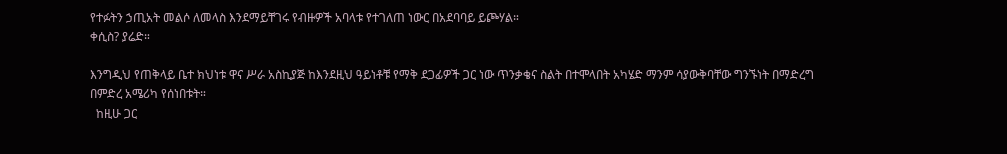የተፉትን ኃጢአት መልሶ ለመላስ እንደማይቸገሩ የብዙዎች አባላቱ የተገለጠ ነውር በአደባባይ ይጮሃል።
ቀሲስ? ያሬድ።

እንግዲህ የጠቅላይ ቤተ ክህነቱ ዋና ሥራ አስኪያጅ ከእንደዚህ ዓይነቶቹ የማቅ ደጋፊዎች ጋር ነው ጥንቃቄና ስልት በተሞላበት አካሄድ ማንም ሳያውቅባቸው ግንኙነት በማድረግ በምድረ አሜሪካ የሰነበቱት።
  ከዚሁ ጋር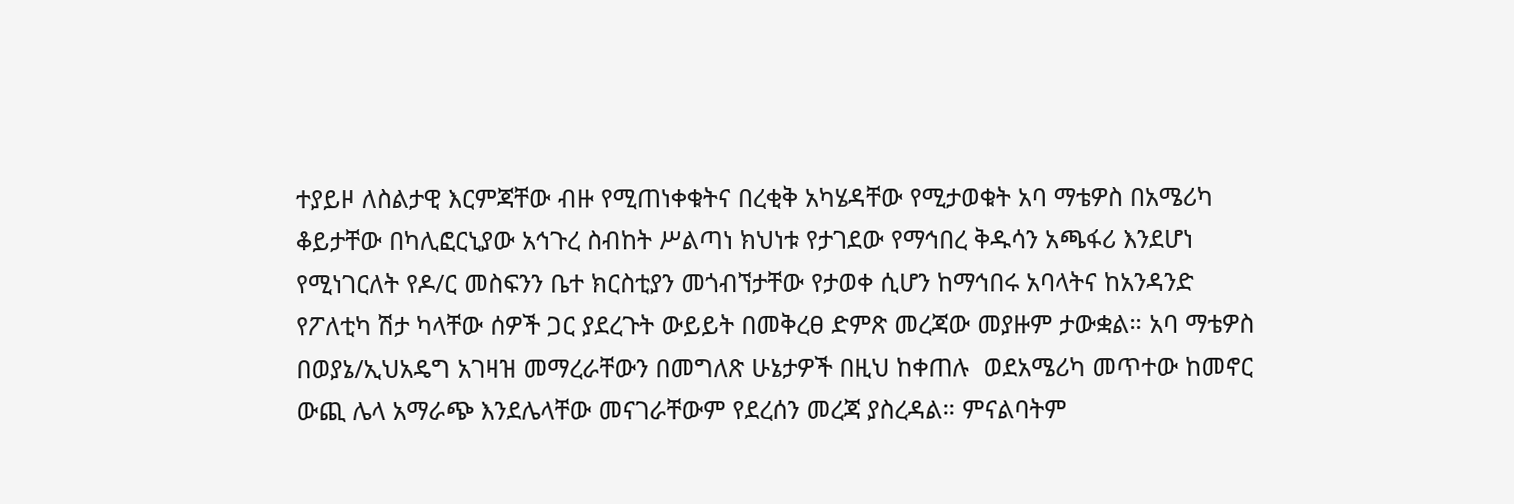ተያይዞ ለስልታዊ እርምጃቸው ብዙ የሚጠነቀቁትና በረቂቅ አካሄዳቸው የሚታወቁት አባ ማቴዎስ በአሜሪካ ቆይታቸው በካሊፎርኒያው አኅጉረ ስብከት ሥልጣነ ክህነቱ የታገደው የማኅበረ ቅዱሳን አጫፋሪ እንደሆነ የሚነገርለት የዶ/ር መስፍንን ቤተ ክርስቲያን መጎብኘታቸው የታወቀ ሲሆን ከማኅበሩ አባላትና ከአንዳንድ የፖለቲካ ሽታ ካላቸው ሰዎች ጋር ያደረጉት ውይይት በመቅረፀ ድምጽ መረጃው መያዙም ታውቋል። አባ ማቴዎስ በወያኔ/ኢህአዴግ አገዛዝ መማረራቸውን በመግለጽ ሁኔታዎች በዚህ ከቀጠሉ  ወደአሜሪካ መጥተው ከመኖር ውጪ ሌላ አማራጭ እንደሌላቸው መናገራቸውም የደረሰን መረጃ ያስረዳል። ምናልባትም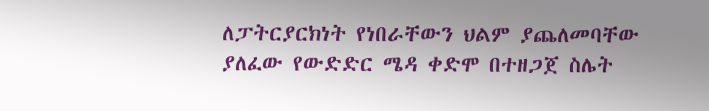ለፓትርያርክነት የነበራቸውን ህልም ያጨለመባቸው ያለፈው የውድድር ሜዳ ቀድሞ በተዘጋጀ ስሌት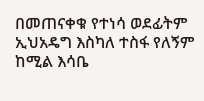በመጠናቀቁ የተነሳ ወደፊትም ኢህአዴግ እስካለ ተስፋ የለኝም ከሚል እሳቤ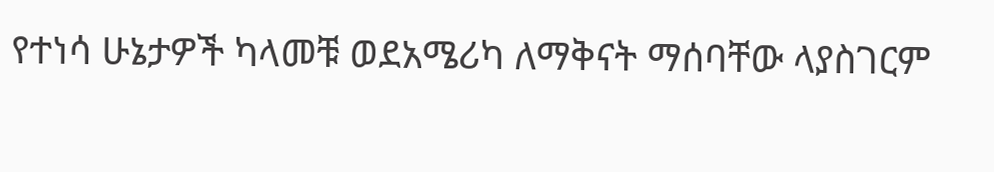የተነሳ ሁኔታዎች ካላመቹ ወደአሜሪካ ለማቅናት ማሰባቸው ላያስገርም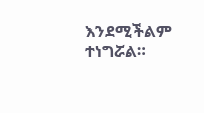እንደሚችልም  ተነግሯል።